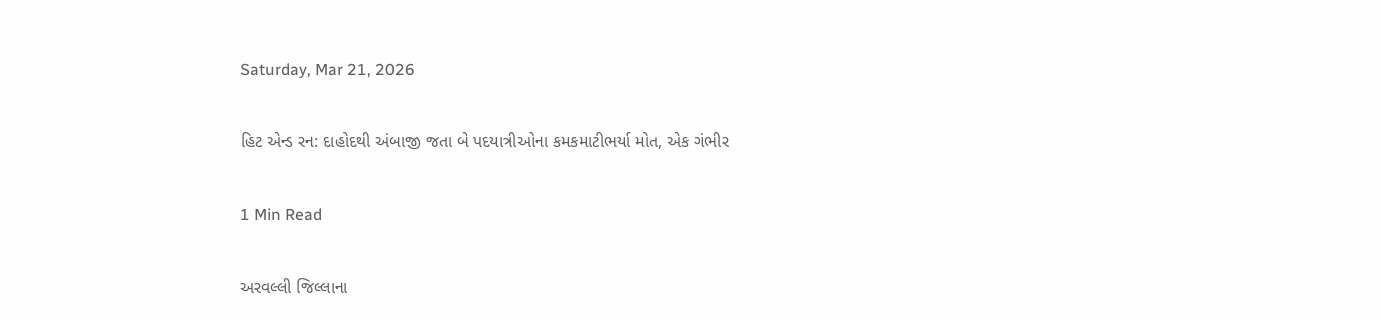Saturday, Mar 21, 2026

હિટ એન્ડ રન: દાહોદથી અંબાજી જતા બે પદયાત્રીઓના કમકમાટીભર્યા મોત, એક ગંભીર

1 Min Read

અરવલ્લી જિલ્લાના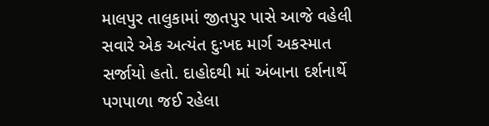માલપુર તાલુકામાં જીતપુર પાસે આજે વહેલી સવારે એક અત્યંત દુઃખદ માર્ગ અકસ્માત સર્જાયો હતો. દાહોદથી માં અંબાના દર્શનાર્થે પગપાળા જઈ રહેલા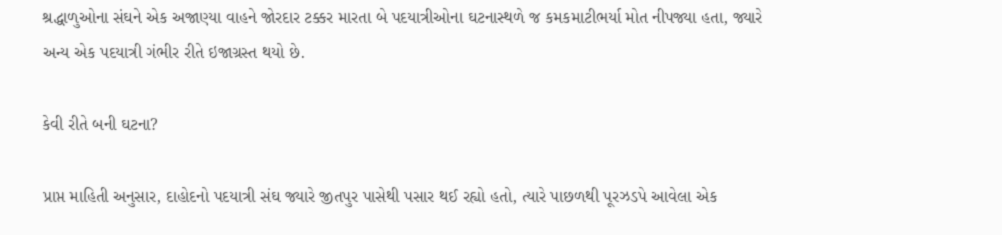શ્રદ્ધાળુઓના સંઘને એક અજાણ્યા વાહને જોરદાર ટક્કર મારતા બે પદયાત્રીઓના ઘટનાસ્થળે જ કમકમાટીભર્યા મોત નીપજ્યા હતા, જ્યારે અન્ય એક પદયાત્રી ગંભીર રીતે ઇજાગ્રસ્ત થયો છે.

કેવી રીતે બની ઘટના?

પ્રાપ્ત માહિતી અનુસાર, દાહોદનો પદયાત્રી સંઘ જ્યારે જીતપુર પાસેથી પસાર થઈ રહ્યો હતો, ત્યારે પાછળથી પૂરઝડપે આવેલા એક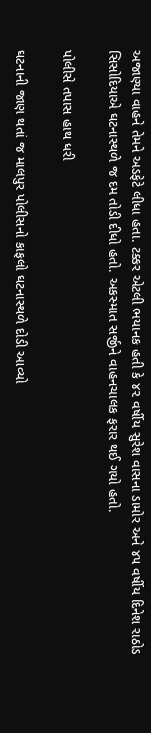અજાણ્યા વાહને તેમને અડફેટે લીધા હતા. ટક્કર એટલી ભયાનક હતી કે ૪૨ વર્ષીય સુરેશ વાસના ડામોર અને ૪૫ વર્ષીય દિનેશ રાઠોડ સિસોદિયાએ ઘટનાસ્થળે જ દમ તોડી દીધો હતો. અકસ્માત સર્જીને વાહનચાલક ફરાર થઈ ગયો હતો.

પોલીસે તપાસ હાથ ધરી

ઘટનાની જાણ થતાં જ માલપુર પોલીસનો કાફલો ઘટનાસ્થળે દોડી આવ્યો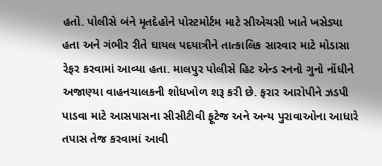હતો. પોલીસે બંને મૃતદેહોને પોસ્ટમોર્ટમ માટે સીએચસી ખાતે ખસેડ્યા હતા અને ગંભીર રીતે ઘાયલ પદયાત્રીને તાત્કાલિક સારવાર માટે મોડાસા રેફર કરવામાં આવ્યા હતા. માલપુર પોલીસે હિટ એન્ડ રનનો ગુનો નોંધીને અજાણ્યા વાહનચાલકની શોધખોળ શરૂ કરી છે. ફરાર આરોપીને ઝડપી પાડવા માટે આસપાસના સીસીટીવી ફૂટેજ અને અન્ય પુરાવાઓના આધારે તપાસ તેજ કરવામાં આવી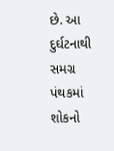છે. આ દુર્ઘટનાથી સમગ્ર પંથકમાં શોકનો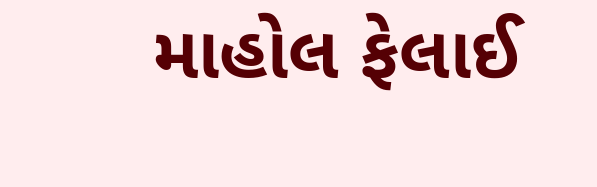માહોલ ફેલાઈ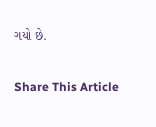ગયો છે.

Share This Article